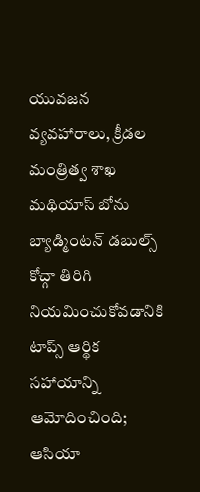యువజన వ్యవహారాలు, క్రీడల మంత్రిత్వ శాఖ
మథియాస్ బోను బ్యాడ్మింటన్ డబుల్స్ కోచ్గా తిరిగి నియమించుకోవడానికి టాప్స్ ఆర్థిక సహాయాన్ని ఆమోదించింది; ఆసియా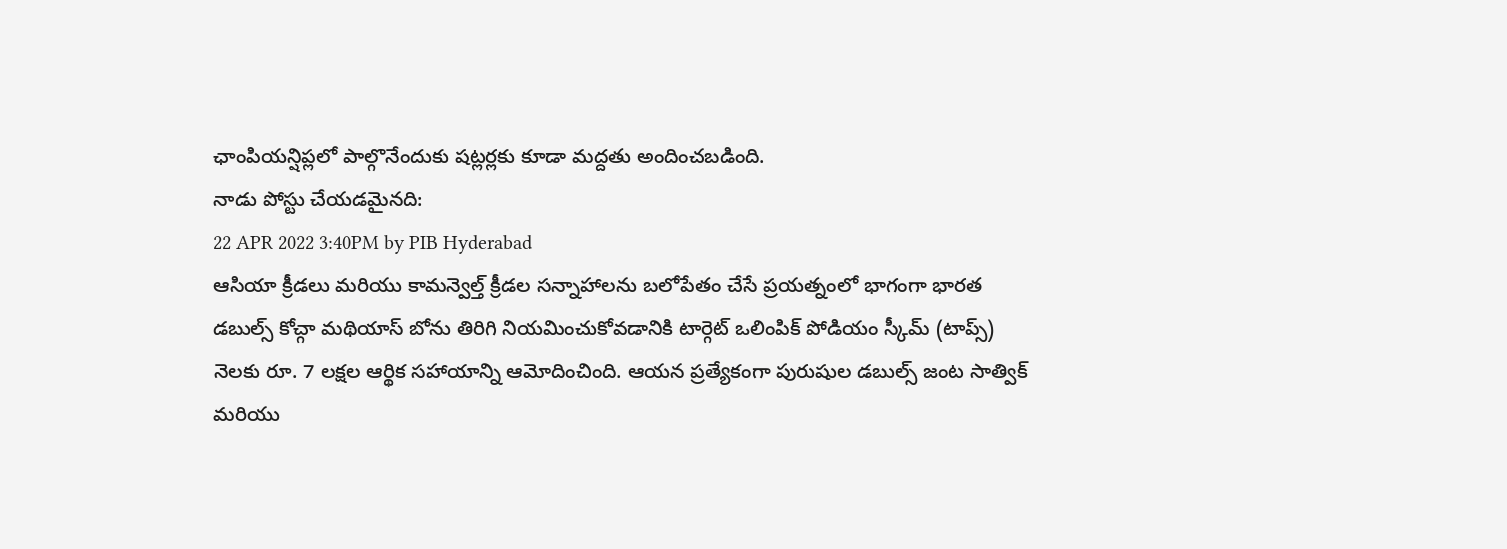ఛాంపియన్షిప్లలో పాల్గొనేందుకు షట్లర్లకు కూడా మద్దతు అందించబడింది.
నాడు పోస్టు చేయడమైనది:
22 APR 2022 3:40PM by PIB Hyderabad
ఆసియా క్రీడలు మరియు కామన్వెల్త్ క్రీడల సన్నాహాలను బలోపేతం చేసే ప్రయత్నంలో భాగంగా భారత డబుల్స్ కోచ్గా మథియాస్ బోను తిరిగి నియమించుకోవడానికి టార్గెట్ ఒలింపిక్ పోడియం స్కీమ్ (టాప్స్) నెలకు రూ. 7 లక్షల ఆర్థిక సహాయాన్ని ఆమోదించింది. ఆయన ప్రత్యేకంగా పురుషుల డబుల్స్ జంట సాత్విక్ మరియు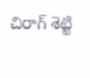చిరాగ్ శెట్టి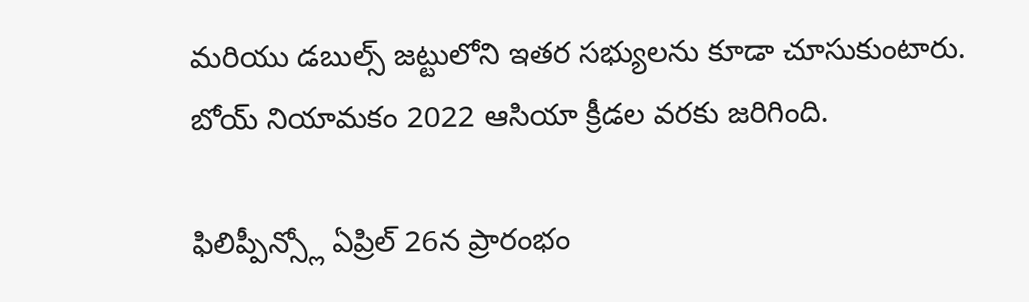మరియు డబుల్స్ జట్టులోని ఇతర సభ్యులను కూడా చూసుకుంటారు. బోయ్ నియామకం 2022 ఆసియా క్రీడల వరకు జరిగింది.

ఫిలిప్పీన్స్లో ఏప్రిల్ 26న ప్రారంభం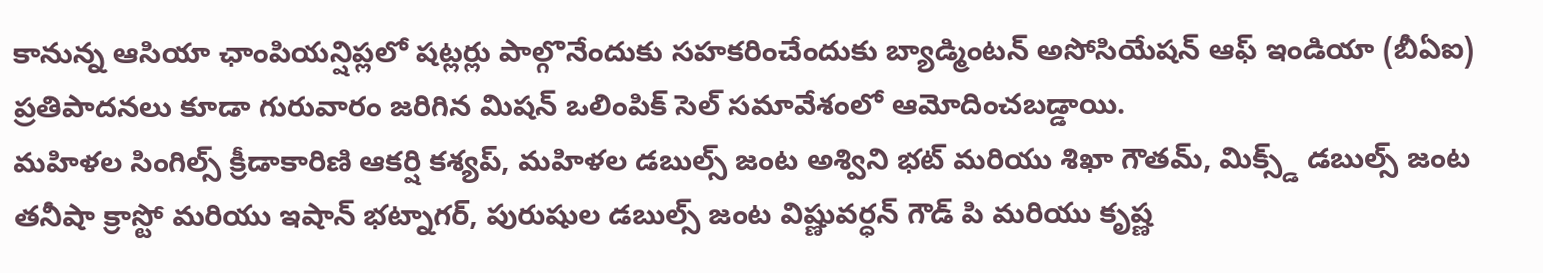కానున్న ఆసియా ఛాంపియన్షిప్లలో షట్లర్లు పాల్గొనేందుకు సహకరించేందుకు బ్యాడ్మింటన్ అసోసియేషన్ ఆఫ్ ఇండియా (బీఏఐ) ప్రతిపాదనలు కూడా గురువారం జరిగిన మిషన్ ఒలింపిక్ సెల్ సమావేశంలో ఆమోదించబడ్డాయి.
మహిళల సింగిల్స్ క్రీడాకారిణి ఆకర్షి కశ్యప్, మహిళల డబుల్స్ జంట అశ్విని భట్ మరియు శిఖా గౌతమ్, మిక్స్డ్ డబుల్స్ జంట తనీషా క్రాస్టో మరియు ఇషాన్ భట్నాగర్, పురుషుల డబుల్స్ జంట విష్ణువర్ధన్ గౌడ్ పి మరియు కృష్ణ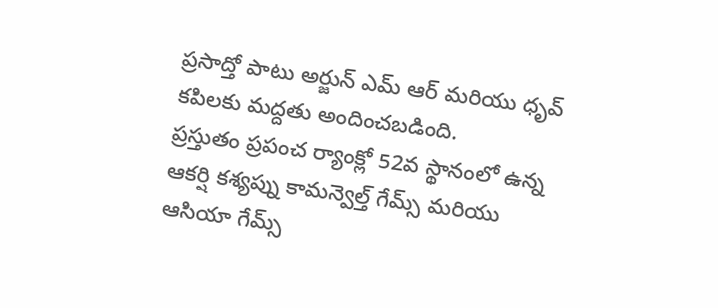ప్రసాద్తో పాటు అర్జున్ ఎమ్ ఆర్ మరియు ధృవ్ కపిలకు మద్దతు అందించబడింది.
ప్రస్తుతం ప్రపంచ ర్యాంక్లో 52వ స్థానంలో ఉన్న ఆకర్షి కశ్యప్ను కామన్వెల్త్ గేమ్స్ మరియు ఆసియా గేమ్స్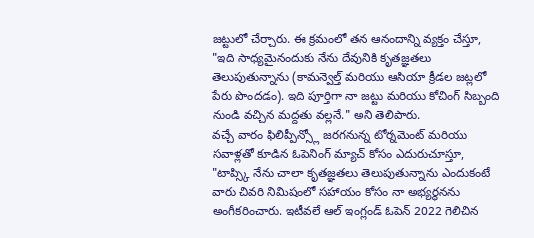జట్టులో చేర్చారు. ఈ క్రమంలో తన ఆనందాన్ని వ్యక్తం చేస్తూ, "ఇది సాధ్యమైనందుకు నేను దేవునికి కృతజ్ఞతలు తెలుపుతున్నాను (కామన్వెల్త్ మరియు ఆసియా క్రీడల జట్లలో పేరు పొందడం). ఇది పూర్తిగా నా జట్టు మరియు కోచింగ్ సిబ్బంది నుండి వచ్చిన మద్దతు వల్లనే." అని తెలిపారు.
వచ్చే వారం ఫిలిప్పీన్స్లో జరగనున్న టోర్నమెంట్ మరియు సవాళ్లతో కూడిన ఓపెనింగ్ మ్యాచ్ కోసం ఎదురుచూస్తూ, "టాప్స్కి నేను చాలా కృతజ్ఞతలు తెలుపుతున్నాను ఎందుకంటే వారు చివరి నిమిషంలో సహాయం కోసం నా అభ్యర్థనను అంగీకరించారు. ఇటీవలే ఆల్ ఇంగ్లండ్ ఓపెన్ 2022 గెలిచిన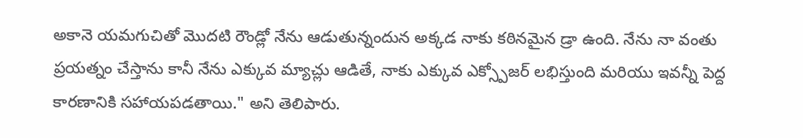అకానె యమగుచితో మొదటి రౌండ్లో నేను ఆడుతున్నందున అక్కడ నాకు కఠినమైన డ్రా ఉంది. నేను నా వంతు ప్రయత్నం చేస్తాను కానీ నేను ఎక్కువ మ్యాచ్లు ఆడితే, నాకు ఎక్కువ ఎక్స్పోజర్ లభిస్తుంది మరియు ఇవన్నీ పెద్ద కారణానికి సహాయపడతాయి." అని తెలిపారు.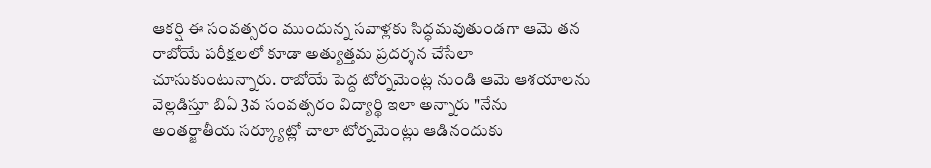ఆకర్షి ఈ సంవత్సరం ముందున్న సవాళ్లకు సిద్ధమవుతుండగా ఆమె తన రాబోయే పరీక్షలలో కూడా అత్యుత్తమ ప్రదర్శన చేసేలా చూసుకుంటున్నారు. రాబోయే పెద్ద టోర్నమెంట్ల నుండి ఆమె ఆశయాలను వెల్లడిస్తూ బిఏ 3వ సంవత్సరం విద్యార్థి ఇలా అన్నారు "నేను అంతర్జాతీయ సర్క్యూట్లో చాలా టోర్నమెంట్లు ఆడినందుకు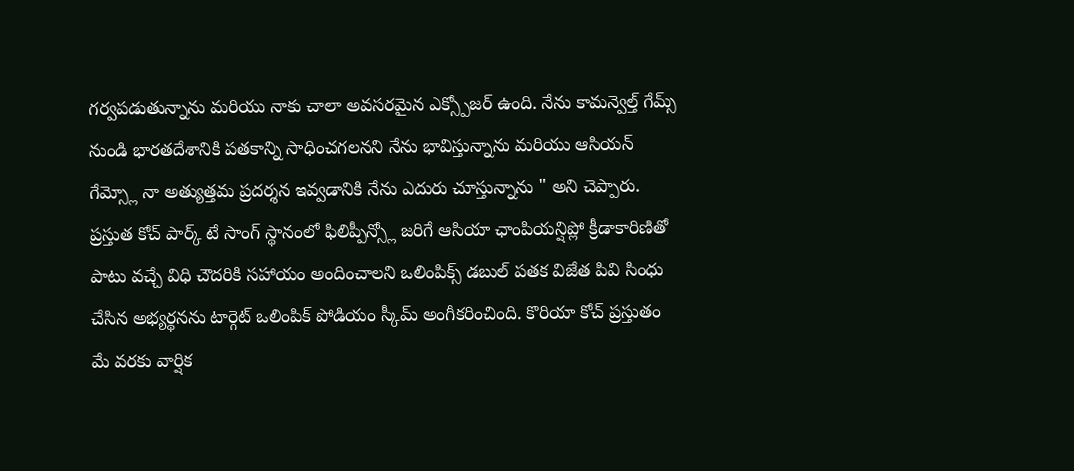గర్వపడుతున్నాను మరియు నాకు చాలా అవసరమైన ఎక్స్పోజర్ ఉంది. నేను కామన్వెల్త్ గేమ్స్ నుండి భారతదేశానికి పతకాన్ని సాధించగలనని నేను భావిస్తున్నాను మరియు ఆసియన్ గేమ్స్లో నా అత్యుత్తమ ప్రదర్శన ఇవ్వడానికి నేను ఎదురు చూస్తున్నాను " అని చెప్పారు.
ప్రస్తుత కోచ్ పార్క్ టే సాంగ్ స్థానంలో ఫిలిప్పీన్స్లో జరిగే ఆసియా ఛాంపియన్షిప్లో క్రీడాకారిణితో పాటు వచ్చే విధి చౌదరికి సహాయం అందించాలని ఒలింపిక్స్ డబుల్ పతక విజేత పివి సింధు చేసిన అభ్యర్థనను టార్గెట్ ఒలింపిక్ పోడియం స్కీమ్ అంగీకరించింది. కొరియా కోచ్ ప్రస్తుతం మే వరకు వార్షిక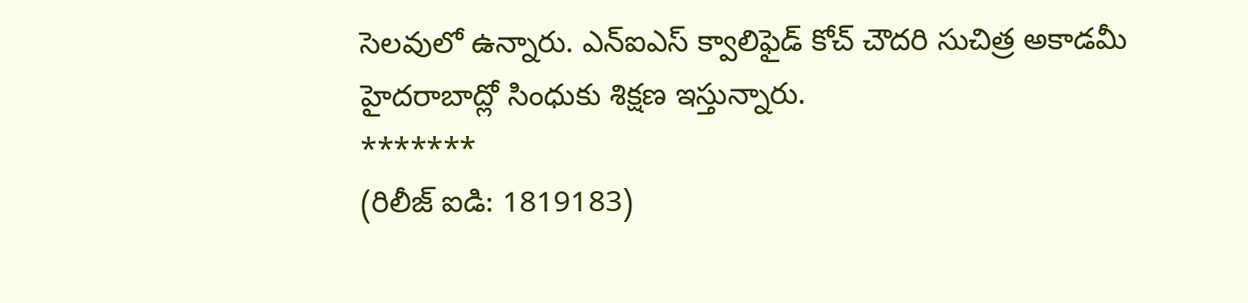సెలవులో ఉన్నారు. ఎన్ఐఎస్ క్వాలిఫైడ్ కోచ్ చౌదరి సుచిత్ర అకాడమీ హైదరాబాద్లో సింధుకు శిక్షణ ఇస్తున్నారు.
*******
(రిలీజ్ ఐడి: 1819183)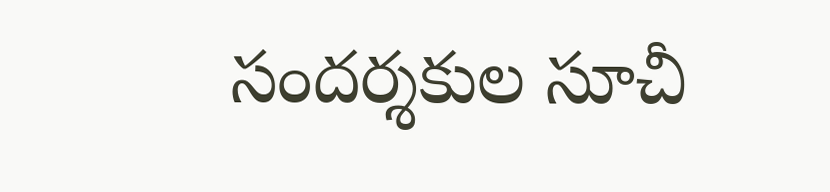సందర్శకుల సూచీ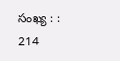సంఖ్య : : 214